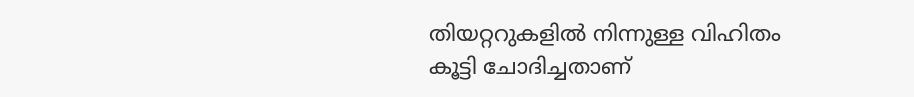തിയറ്ററുകളിൽ നിന്നുള്ള വിഹിതം കൂട്ടി ചോദിച്ചതാണ്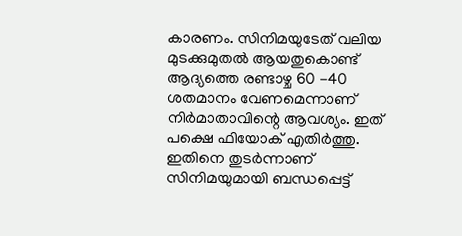കാരണം. സിനിമയുടേത് വലിയ മുടക്കുമുതൽ ആയതുകൊണ്ട് ആദ്യത്തെ രണ്ടാഴ്ച 60 -40 ശതമാനം വേണമെന്നാണ് നിർമാതാവിന്റെ ആവശ്യം. ഇത് പക്ഷെ ഫിയോക് എതിർത്തു. ഇതിനെ തുടർന്നാണ് സിനിമയുമായി ബന്ധപ്പെട്ട്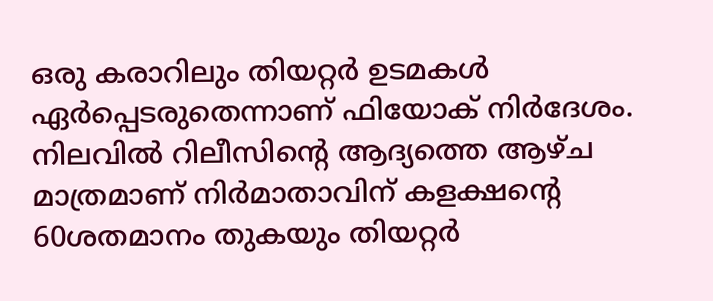ഒരു കരാറിലും തിയറ്റർ ഉടമകൾ ഏർപ്പെടരുതെന്നാണ് ഫിയോക് നിർദേശം.
നിലവിൽ റിലീസിന്റെ ആദ്യത്തെ ആഴ്ച മാത്രമാണ് നിർമാതാവിന് കളക്ഷന്റെ 60ശതമാനം തുകയും തിയറ്റർ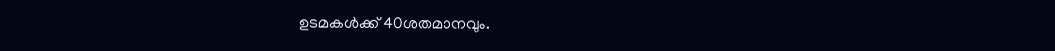ഉടമകൾക്ക് 40ശതമാനവും.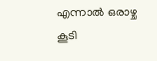എന്നാൽ ഒരാഴ്ച കൂടി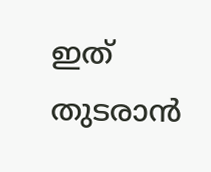ഇത് തുടരാൻ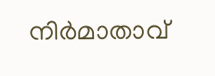നിർമാതാവ്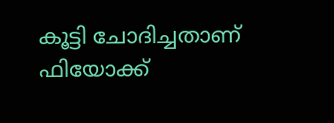കൂട്ടി ചോദിച്ചതാണ് ഫിയോക്ക്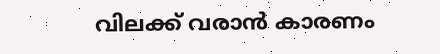വിലക്ക് വരാൻ കാരണം